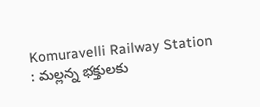Komuravelli Railway Station : మల్లన్న భక్తులకు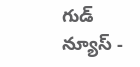గుడ్ న్యూస్ -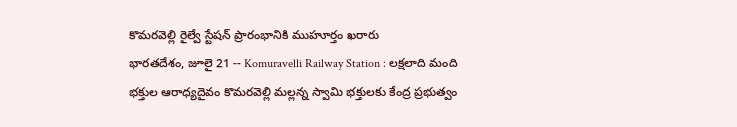కొమరవెల్లి రైల్వే స్టేషన్ ప్రారంభానికి ముహూర్తం ఖరారు
భారతదేశం, జూలై 21 -- Komuravelli Railway Station : లక్షలాది మంది భక్తుల ఆరాధ్యదైవం కొమరవెల్లి మల్లన్న స్వామి భక్తులకు కేంద్ర ప్రభుత్వం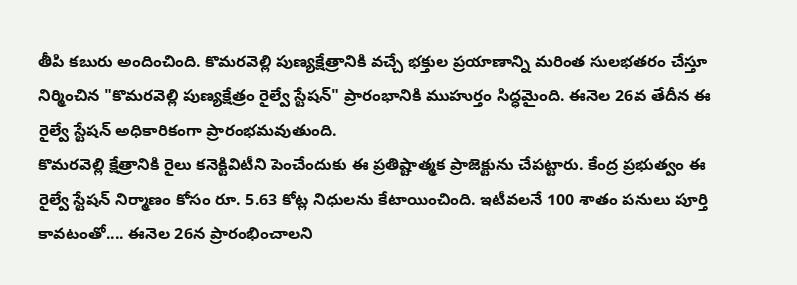తీపి కబురు అందించింది. కొమరవెల్లి పుణ్యక్షేత్రానికి వచ్చే భక్తుల ప్రయాణాన్ని మరింత సులభతరం చేస్తూ నిర్మించిన "కొమరవెల్లి పుణ్యక్షేత్రం రైల్వే స్టేషన్" ప్రారంభానికి ముహుర్తం సిద్ధమైంది. ఈనెల 26వ తేదీన ఈ రైల్వే స్టేషన్ అధికారికంగా ప్రారంభమవుతుంది.
కొమరవెల్లి క్షేత్రానికి రైలు కనెక్టివిటీని పెంచేందుకు ఈ ప్రతిష్టాత్మక ప్రాజెక్టును చేపట్టారు. కేంద్ర ప్రభుత్వం ఈ రైల్వే స్టేషన్ నిర్మాణం కోసం రూ. 5.63 కోట్ల నిధులను కేటాయించింది. ఇటీవలనే 100 శాతం పనులు పూర్తి కావటంతో.... ఈనెల 26న ప్రారంభించాలని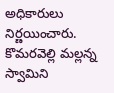అధికారులు నిర్ణయించారు.
కొమరవెల్లి మల్లన్న స్వామిని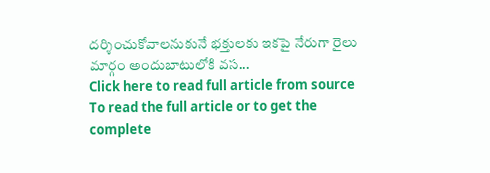దర్శించుకోవాలనుకునే భక్తులకు ఇకపై నేరుగా రైలు మార్గం అందుబాటులోకి వస...
Click here to read full article from source
To read the full article or to get the complete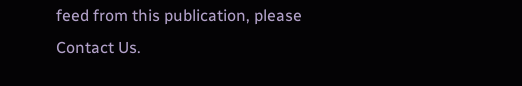feed from this publication, please
Contact Us.